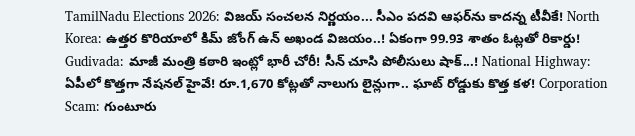TamilNadu Elections 2026: విజయ్ సంచలన నిర్ణయం... సీఎం పదవి ఆఫర్‌ను కాదన్న టీవీకే! North Korea: ఉత్తర కొరియాలో కిమ్ జోంగ్ ఉన్ అఖండ విజయం..! ఏకంగా 99.93 శాతం ఓట్లతో రికార్డు! Gudivada: మాజీ మంత్రి కఠారి ఇంట్లో భారీ చోరీ! సీన్ చూసి పోలీసులు షాక్...! National Highway: ఏపీలో కొత్తగా నేషనల్ హైవే! రూ.1,670 కోట్లతో నాలుగు లైన్లుగా.. ఘాట్ రోడ్డుకు కొత్త కళ! Corporation Scam: గుంటూరు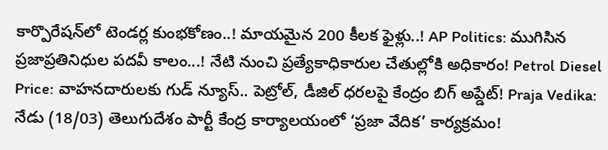కార్పొరేషన్‌లో టెండర్ల కుంభకోణం..! మాయమైన 200 కీలక ఫైళ్లు..! AP Politics: ముగిసిన ప్రజాప్రతినిధుల పదవీ కాలం...! నేటి నుంచి ప్రత్యేకాధికారుల చేతుల్లోకి అధికారం! Petrol Diesel Price: వాహనదారులకు గుడ్ న్యూస్.. పెట్రోల్, డీజిల్ ధరలపై కేంద్రం బిగ్ అప్డేట్! Praja Vedika: నేడు (18/03) తెలుగుదేశం పార్టీ కేంద్ర కార్యాలయంలో ‘ప్రజా వేదిక’ కార్యక్రమం!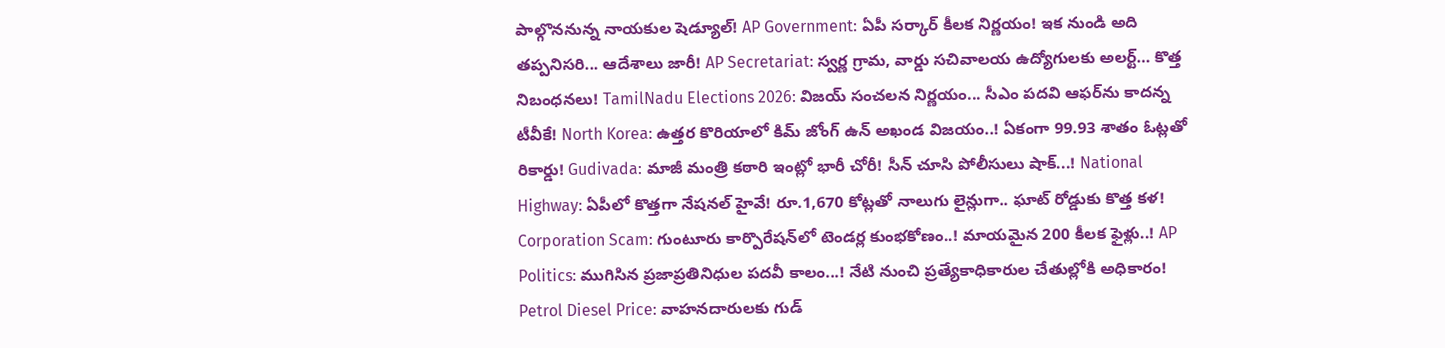పాల్గొననున్న నాయకుల షెడ్యూల్! AP Government: ఏపీ సర్కార్ కీలక నిర్ణయం! ఇక నుండి అది తప్పనిసరి... ఆదేశాలు జారీ! AP Secretariat: స్వర్ణ గ్రామ, వార్డు సచివాలయ ఉద్యోగులకు అలర్ట్… కొత్త నిబంధనలు! TamilNadu Elections 2026: విజయ్ సంచలన నిర్ణయం... సీఎం పదవి ఆఫర్‌ను కాదన్న టీవీకే! North Korea: ఉత్తర కొరియాలో కిమ్ జోంగ్ ఉన్ అఖండ విజయం..! ఏకంగా 99.93 శాతం ఓట్లతో రికార్డు! Gudivada: మాజీ మంత్రి కఠారి ఇంట్లో భారీ చోరీ! సీన్ చూసి పోలీసులు షాక్...! National Highway: ఏపీలో కొత్తగా నేషనల్ హైవే! రూ.1,670 కోట్లతో నాలుగు లైన్లుగా.. ఘాట్ రోడ్డుకు కొత్త కళ! Corporation Scam: గుంటూరు కార్పొరేషన్‌లో టెండర్ల కుంభకోణం..! మాయమైన 200 కీలక ఫైళ్లు..! AP Politics: ముగిసిన ప్రజాప్రతినిధుల పదవీ కాలం...! నేటి నుంచి ప్రత్యేకాధికారుల చేతుల్లోకి అధికారం! Petrol Diesel Price: వాహనదారులకు గుడ్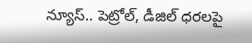న్యూస్.. పెట్రోల్, డీజిల్ ధరలపై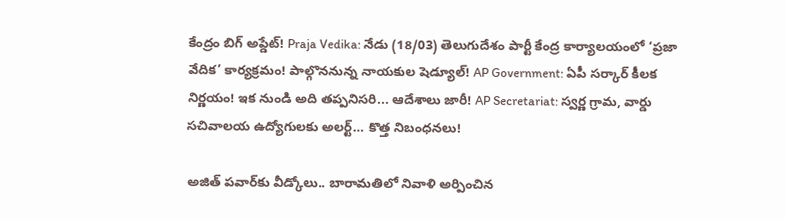కేంద్రం బిగ్ అప్డేట్! Praja Vedika: నేడు (18/03) తెలుగుదేశం పార్టీ కేంద్ర కార్యాలయంలో ‘ప్రజా వేదిక’ కార్యక్రమం! పాల్గొననున్న నాయకుల షెడ్యూల్! AP Government: ఏపీ సర్కార్ కీలక నిర్ణయం! ఇక నుండి అది తప్పనిసరి... ఆదేశాలు జారీ! AP Secretariat: స్వర్ణ గ్రామ, వార్డు సచివాలయ ఉద్యోగులకు అలర్ట్… కొత్త నిబంధనలు!

అజిత్ పవార్‌కు వీడ్కోలు.. బారామతిలో నివాళి అర్పించిన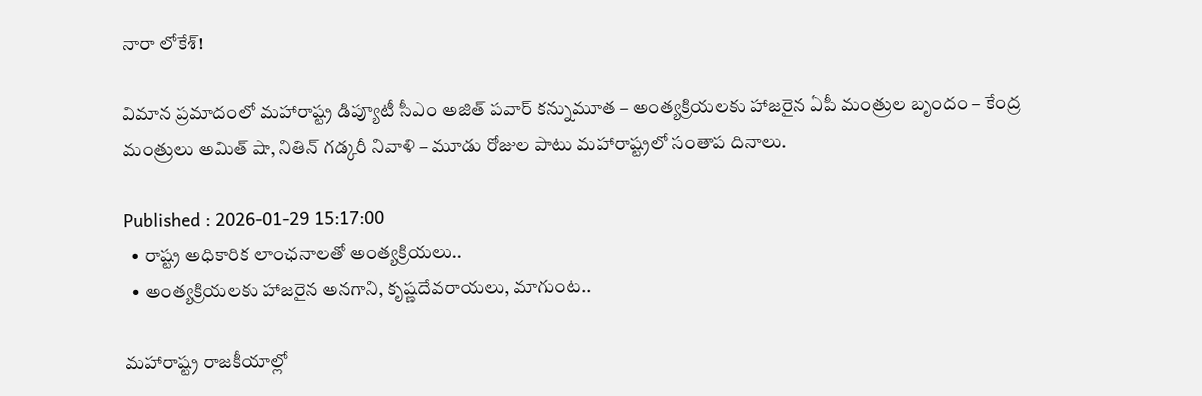నారా లోకేశ్!

విమాన ప్రమాదంలో మహారాష్ట్ర డిప్యూటీ సీఎం అజిత్ పవార్ కన్నుమూత – అంత్యక్రియలకు హాజరైన ఏపీ మంత్రుల బృందం – కేంద్ర మంత్రులు అమిత్ షా, నితిన్ గడ్కరీ నివాళి – మూడు రోజుల పాటు మహారాష్ట్రలో సంతాప దినాలు.

Published : 2026-01-29 15:17:00
  • రాష్ట్ర అధికారిక లాంఛనాలతో అంత్యక్రియలు..
  • అంత్యక్రియలకు హాజరైన అనగాని, కృష్ణదేవరాయలు, మాగుంట..

మహారాష్ట్ర రాజకీయాల్లో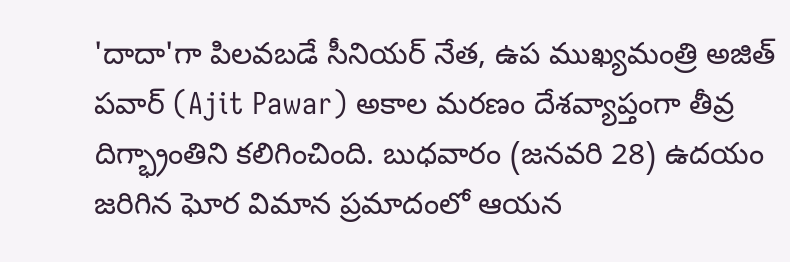'దాదా'గా పిలవబడే సీనియర్ నేత, ఉప ముఖ్యమంత్రి అజిత్ పవార్ (Ajit Pawar) అకాల మరణం దేశవ్యాప్తంగా తీవ్ర దిగ్భ్రాంతిని కలిగించింది. బుధవారం (జనవరి 28) ఉదయం జరిగిన ఘోర విమాన ప్రమాదంలో ఆయన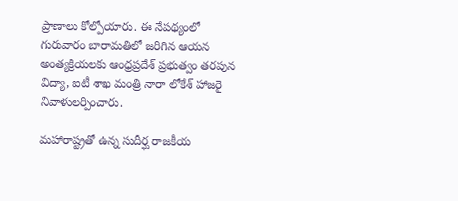ప్రాణాలు కోల్పోయారు. ఈ నేపథ్యంలో గురువారం బారామతిలో జరిగిన ఆయన అంత్యక్రియలకు ఆంధ్రప్రదేశ్ ప్రభుత్వం తరపున విద్యా, ఐటీ శాఖ మంత్రి నారా లోకేశ్ హాజరై నివాళులర్పించారు.

మహారాష్ట్రతో ఉన్న సుదీర్ఘ రాజకీయ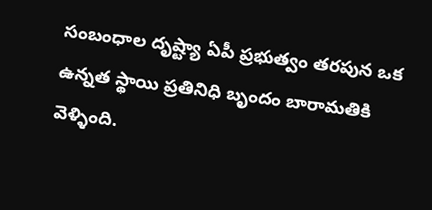సంబంధాల దృష్ట్యా ఏపీ ప్రభుత్వం తరపున ఒక ఉన్నత స్థాయి ప్రతినిధి బృందం బారామతికి వెళ్ళింది.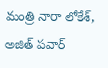మంత్రి నారా లోకేశ్, అజిత్ పవార్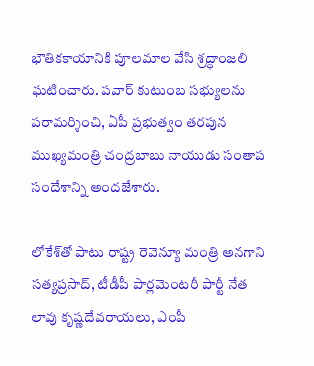భౌతికకాయానికి పూలమాల వేసి శ్రద్ధాంజలి ఘటించారు. పవార్ కుటుంబ సభ్యులను పరామర్శించి, ఏపీ ప్రభుత్వం తరపున ముఖ్యమంత్రి చంద్రబాబు నాయుడు సంతాప సందేశాన్ని అందజేశారు.

లోకేశ్‌తో పాటు రాష్ట్ర రెవెన్యూ మంత్రి అనగాని సత్యప్రసాద్, టీడీపీ పార్లమెంటరీ పార్టీ నేత లావు కృష్ణదేవరాయలు, ఎంపీ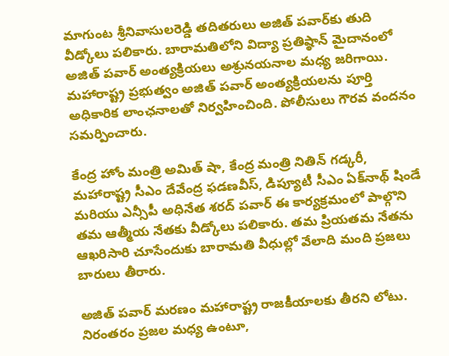మాగుంట శ్రీనివాసులరెడ్డి తదితరులు అజిత్ పవార్‌కు తుది వీడ్కోలు పలికారు. బారామతిలోని విద్యా ప్రతిష్ఠాన్ మైదానంలో అజిత్ పవార్ అంత్యక్రియలు అశ్రునయనాల మధ్య జరిగాయి. మహారాష్ట్ర ప్రభుత్వం అజిత్ పవార్ అంత్యక్రియలను పూర్తి అధికారిక లాంఛనాలతో నిర్వహించింది. పోలీసులు గౌరవ వందనం సమర్పించారు.

కేంద్ర హోం మంత్రి అమిత్ షా, కేంద్ర మంత్రి నితిన్ గడ్కరీ, మహారాష్ట్ర సీఎం దేవేంద్ర ఫడణవీస్, డిప్యూటీ సీఎం ఏక్‌నాథ్ షిండే మరియు ఎన్సీపీ అధినేత శరద్ పవార్ ఈ కార్యక్రమంలో పాల్గొని తమ ఆత్మీయ నేతకు వీడ్కోలు పలికారు. తమ ప్రియతమ నేతను ఆఖరిసారి చూసేందుకు బారామతి వీధుల్లో వేలాది మంది ప్రజలు బారులు తీరారు.

అజిత్ పవార్ మరణం మహారాష్ట్ర రాజకీయాలకు తీరని లోటు. నిరంతరం ప్రజల మధ్య ఉంటూ,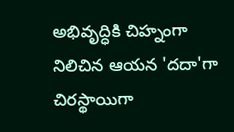అభివృద్ధికి చిహ్నంగా నిలిచిన ఆయన 'దదా'గా చిరస్థాయిగా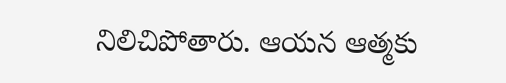నిలిచిపోతారు. ఆయన ఆత్మకు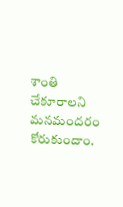శాంతి చేకూరాలని మనమందరం కోరుకుందాం.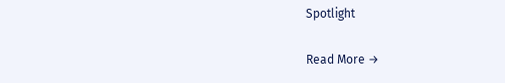Spotlight

Read More →